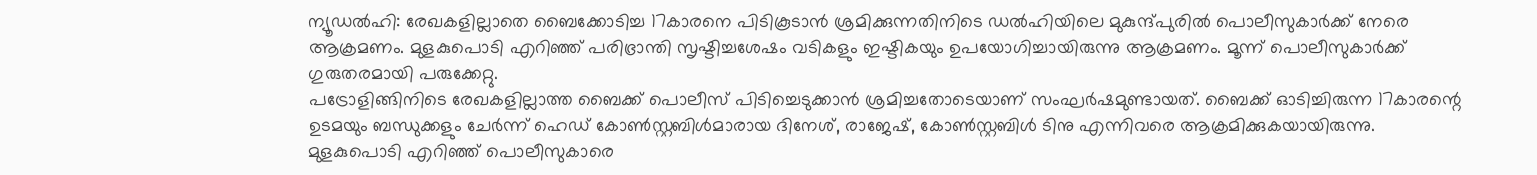ന്യൂഡൽഹി: രേഖകളില്ലാതെ ബൈക്കോടിച്ച 17കാരനെ പിടികൂടാൻ ശ്രമിക്കുന്നതിനിടെ ഡൽഹിയിലെ മുകുന്ദ്പുരിൽ പൊലീസുകാർക്ക് നേരെ ആക്രമണം. മുളകുപൊടി എറിഞ്ഞ് പരിഭ്രാന്തി സൃഷ്ടിച്ചശേഷം വടികളും ഇഷ്ടികയും ഉപയോഗിച്ചായിരുന്നു ആക്രമണം. മൂന്ന് പൊലീസുകാർക്ക് ഗുരുതരമായി പരുക്കേറ്റു.
പട്രോളിങ്ങിനിടെ രേഖകളില്ലാത്ത ബൈക്ക് പൊലീസ് പിടിച്ചെടുക്കാൻ ശ്രമിച്ചതോടെയാണ് സംഘർഷമുണ്ടായത്. ബൈക്ക് ഓടിച്ചിരുന്ന 17കാരന്റെ ഉടമയും ബന്ധുക്കളും ചേർന്ന് ഹെഡ് കോൺസ്റ്റബിൾമാരായ ദിനേശ്, രാജേഷ്, കോൺസ്റ്റബിൾ ടിനു എന്നിവരെ ആക്രമിക്കുകയായിരുന്നു.
മുളകുപൊടി എറിഞ്ഞ് പൊലീസുകാരെ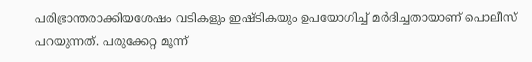പരിഭ്രാന്തരാക്കിയശേഷം വടികളും ഇഷ്ടികയും ഉപയോഗിച്ച് മർദിച്ചതായാണ് പൊലീസ് പറയുന്നത്. പരുക്കേറ്റ മൂന്ന്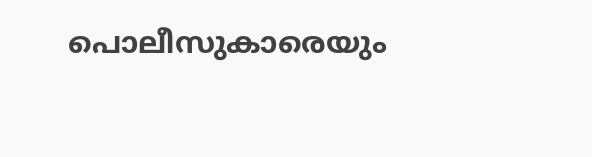പൊലീസുകാരെയും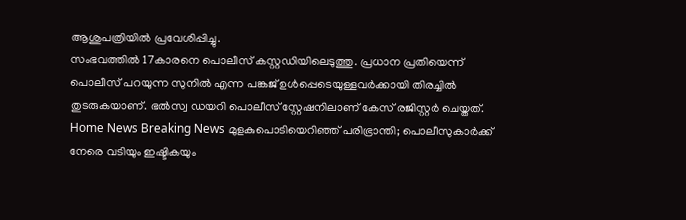ആശുപത്രിയിൽ പ്രവേശിപ്പിച്ചു.
സംഭവത്തിൽ 17കാരനെ പൊലീസ് കസ്റ്റഡിയിലെടുത്തു. പ്രധാന പ്രതിയെന്ന് പൊലീസ് പറയുന്ന സുനിൽ എന്ന പങ്കജ് ഉൾപ്പെടെയുള്ളവർക്കായി തിരച്ചിൽ തുടരുകയാണ്. ഭൽസ്വ ഡയറി പൊലീസ് സ്റ്റേഷനിലാണ് കേസ് രജിസ്റ്റർ ചെയ്തത്.
Home News Breaking News മുളകുപൊടിയെറിഞ്ഞ് പരിഭ്രാന്തി; പൊലീസുകാർക്ക് നേരെ വടിയും ഇഷ്ടികയും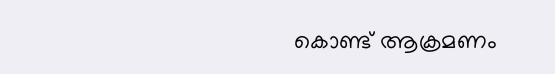കൊണ്ട് ആക്രമണം